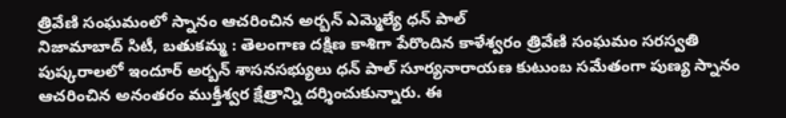త్రివేణి సంఘమంలో స్నానం ఆచరించిన అర్బన్ ఎమ్మెల్యే ధన్ పాల్
నిజామాబాద్ సిటీ, బతుకమ్మ : తెలంగాణ దక్షిణ కాశిగా పేరొందిన కాళేశ్వరం త్రివేణి సంఘమం సరస్వతి పుష్కరాలలో ఇందూర్ అర్బన్ శాసనసభ్యులు ధన్ పాల్ సూర్యనారాయణ కుటుంబ సమేతంగా పుణ్య స్నానం ఆచరించిన అనంతరం ముక్తీశ్వర క్షేత్రాన్ని దర్శించుకున్నారు. ఈ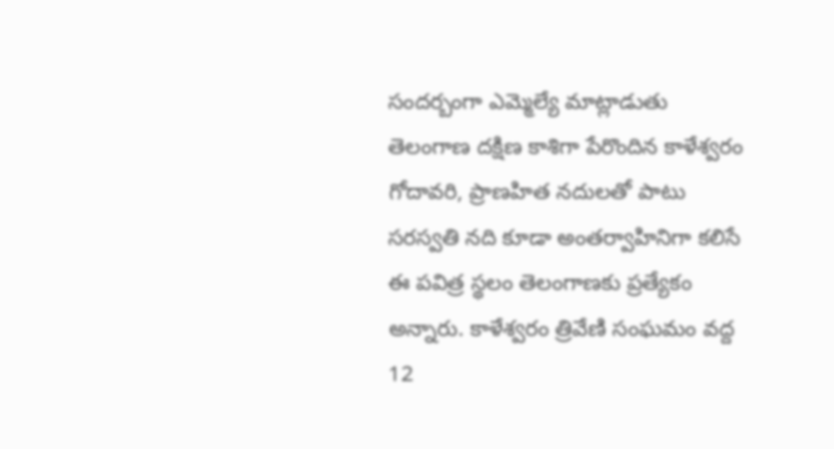సందర్బంగా ఎమ్మెల్యే మాట్లాడుతు తెలంగాణ దక్షిణ కాశిగా పేరొందిన కాళేశ్వరం గోదావరి, ప్రాణహిత నదులతో పాటు సరస్వతి నది కూడా అంతర్వాహినిగా కలిసే ఈ పవిత్ర స్థలం తెలంగాణకు ప్రత్యేకం అన్నారు. కాళేశ్వరం త్రివేణి సంఘమం వద్ద 12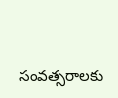సంవత్సరాలకు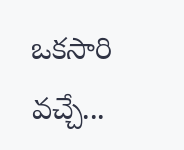ఒకసారి వచ్చే...